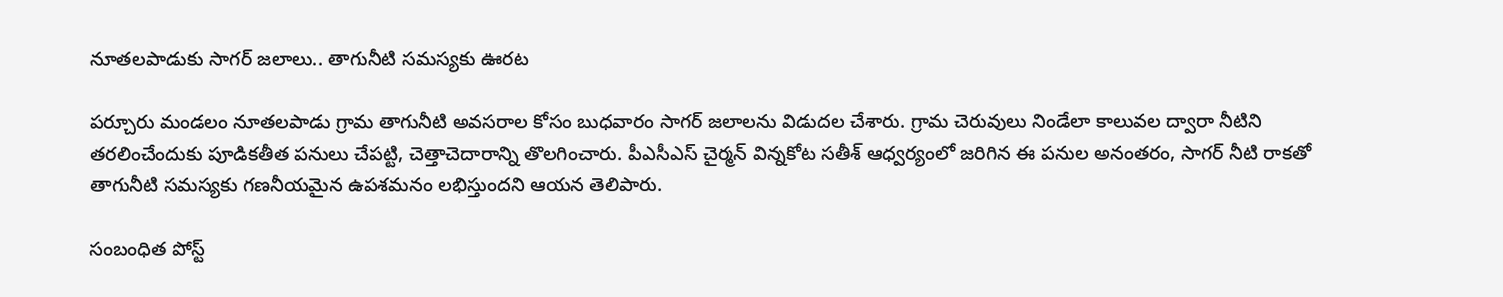నూతలపాడుకు సాగర్ జలాలు.. తాగునీటి సమస్యకు ఊరట

పర్చూరు మండలం నూతలపాడు గ్రామ తాగునీటి అవసరాల కోసం బుధవారం సాగర్ జలాలను విడుదల చేశారు. గ్రామ చెరువులు నిండేలా కాలువల ద్వారా నీటిని తరలించేందుకు పూడికతీత పనులు చేపట్టి, చెత్తాచెదారాన్ని తొలగించారు. పీఎసీఎస్ చైర్మన్ విన్నకోట సతీశ్ ఆధ్వర్యంలో జరిగిన ఈ పనుల అనంతరం, సాగర్ నీటి రాకతో తాగునీటి సమస్యకు గణనీయమైన ఉపశమనం లభిస్తుందని ఆయన తెలిపారు.

సంబంధిత పోస్ట్